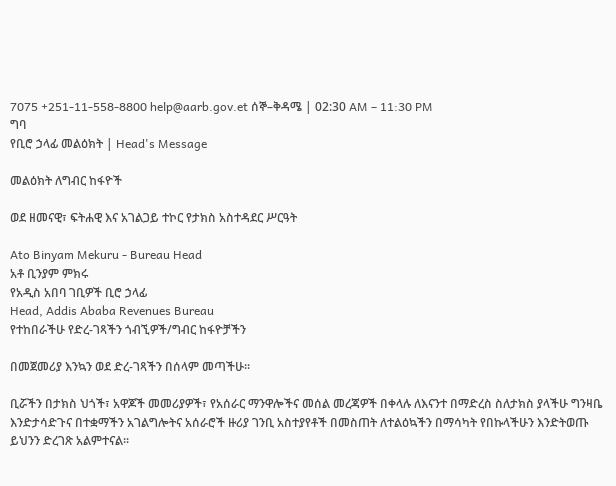7075 +251-11-558-8800 help@aarb.gov.et ሰኞ–ቅዳሜ | 02:30 AM – 11:30 PM
ግባ
የቢሮ ኃላፊ መልዕክት | Head's Message

መልዕክት ለግብር ከፋዮች

ወደ ዘመናዊ፣ ፍትሐዊ እና አገልጋይ ተኮር የታክስ አስተዳደር ሥርዓት

Ato Binyam Mekuru - Bureau Head
አቶ ቢንያም ምክሩ
የአዲስ አበባ ገቢዎች ቢሮ ኃላፊ
Head, Addis Ababa Revenues Bureau
የተከበራችሁ የድረ-ገጻችን ጎብኚዎች/ግብር ከፋዮቻችን

በመጀመሪያ እንኳን ወደ ድረ-ገጻችን በሰላም መጣችሁ።

ቢሯችን በታክስ ህጎች፣ አዋጆች መመሪያዎች፣ የአሰራር ማንዋሎችና መሰል መረጃዎች በቀላሉ ለእናንተ በማድረስ ስለታክስ ያላችሁ ግንዛቤ እንድታሳድጉና በተቋማችን አገልግሎትና አሰራሮች ዙሪያ ገንቢ አስተያየቶች በመስጠት ለተልዕኳችን በማሳካት የበኩላችሁን እንድትወጡ ይህንን ድረገጽ አልምተናል፡፡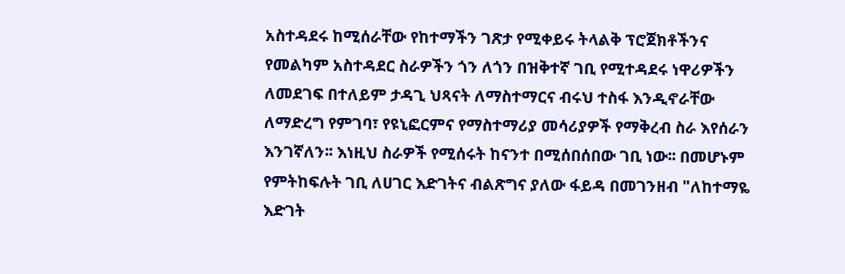አስተዳደሩ ከሚሰራቸው የከተማችን ገጽታ የሚቀይሩ ትላልቅ ፕሮጀክቶችንና የመልካም አስተዳደር ስራዎችን ጎን ለጎን በዝቅተኛ ገቢ የሚተዳደሩ ነዋሪዎችን ለመደገፍ በተለይም ታዳጊ ህጻናት ለማስተማርና ብሩህ ተስፋ እንዲኖራቸው ለማድረግ የምገባ፣ የዩኒፎርምና የማስተማሪያ መሳሪያዎች የማቅረብ ስራ እየሰራን እንገኛለን፡፡ እነዚህ ስራዎች የሚሰሩት ከናንተ በሚሰበሰበው ገቢ ነው፡፡ በመሆኑም የምትከፍሉት ገቢ ለሀገር እድገትና ብልጽግና ያለው ፋይዳ በመገንዘብ "ለከተማዬ እድገት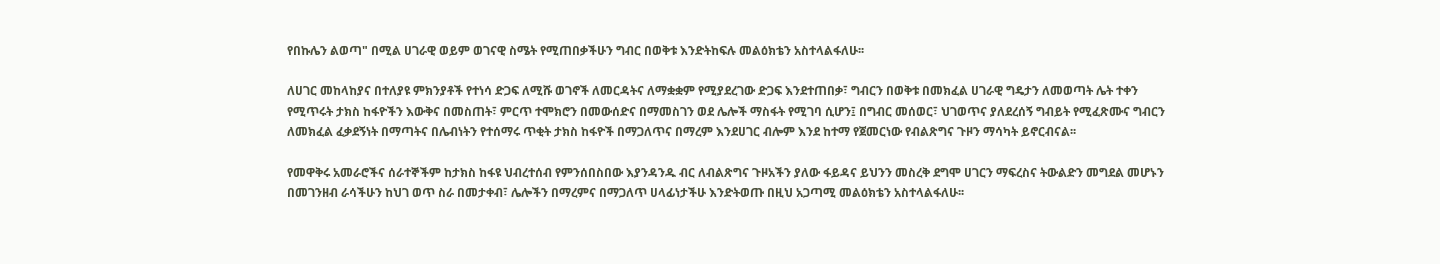የበኩሌን ልወጣ" በሚል ሀገራዊ ወይም ወገናዊ ስሜት የሚጠበቃችሁን ግብር በወቅቱ እንድትከፍሉ መልዕክቴን አስተላልፋለሁ፡፡

ለሀገር መከላከያና በተለያዩ ምክንያቶች የተነሳ ድጋፍ ለሚሹ ወገኖች ለመርዳትና ለማቋቋም የሚያደረገው ድጋፍ እንደተጠበቃ፣ ግብርን በወቅቱ በመክፈል ሀገራዊ ግዴታን ለመወጣት ሌት ተቀን የሚጥሩት ታክስ ከፋዮችን እውቅና በመስጠት፣ ምርጥ ተሞክሮን በመውሰድና በማመስገን ወደ ሌሎች ማስፋት የሚገባ ሲሆን፤ በግብር መሰወር፣ ህገወጥና ያለደረሰኝ ግብይት የሚፈጽሙና ግብርን ለመክፈል ፈቃደኝነት በማጣትና በሌብነትን የተሰማሩ ጥቂት ታክስ ከፋዮች በማጋለጥና በማረም እንደሀገር ብሎም እንደ ከተማ የጀመርነው የብልጽግና ጉዞን ማሳካት ይኖርብናል፡፡

የመዋቅሩ አመራሮችና ሰራተኞችም ከታክስ ከፋዩ ህብረተሰብ የምንሰበስበው እያንዳንዱ ብር ለብልጽግና ጉዞአችን ያለው ፋይዳና ይህንን መስረቅ ደግሞ ሀገርን ማፍረስና ትውልድን መግደል መሆኑን በመገንዘብ ራሳችሁን ከህገ ወጥ ስራ በመታቀብ፣ ሌሎችን በማረምና በማጋለጥ ሀላፊነታችሁ እንድትወጡ በዚህ አጋጣሚ መልዕክቴን አስተላልፋለሁ፡፡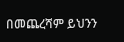በመጨረሻም ይህንን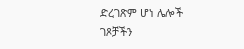ድረገጽም ሆነ ሌሎች ገጾቻችን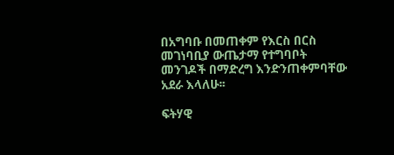በአግባቡ በመጠቀም የእርስ በርስ መገነባቢያ ውጤታማ የተግባቦት መንገዶች በማድረግ እንድንጠቀምባቸው አደራ እላለሁ፡፡

ፍትሃዊ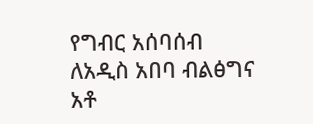የግብር አሰባሰብ ለአዲስ አበባ ብልፅግና
አቶ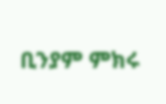ቢንያም ምክሩ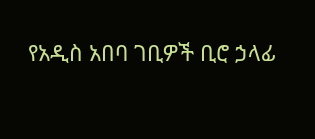የአዲስ አበባ ገቢዎች ቢሮ ኃላፊ